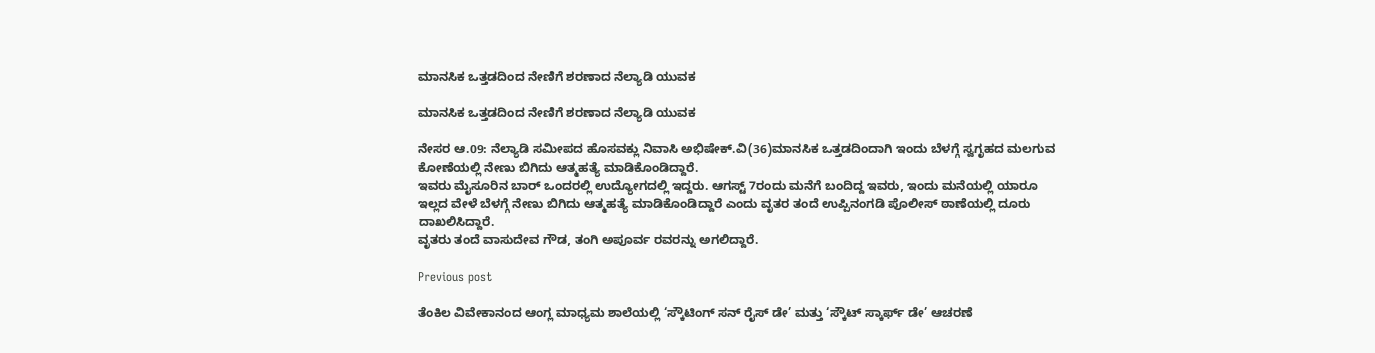ಮಾನಸಿಕ ಒತ್ತಡದಿಂದ ನೇಣಿಗೆ ಶರಣಾದ ನೆಲ್ಯಾಡಿ ಯುವಕ

ಮಾನಸಿಕ ಒತ್ತಡದಿಂದ ನೇಣಿಗೆ ಶರಣಾದ ನೆಲ್ಯಾಡಿ ಯುವಕ

ನೇಸರ ಆ.09: ನೆಲ್ಯಾಡಿ ಸಮೀಪದ ಹೊಸವಕ್ಲು ನಿವಾಸಿ ಅಭಿಷೇಕ್.ವಿ(36)ಮಾನಸಿಕ ಒತ್ತಡದಿಂದಾಗಿ ಇಂದು ಬೆಳಗ್ಗೆ ಸ್ವಗೃಹದ ಮಲಗುವ ಕೋಣೆಯಲ್ಲಿ ನೇಣು ಬಿಗಿದು ಆತ್ಮಹತ್ಯೆ ಮಾಡಿಕೊಂಡಿದ್ದಾರೆ.
ಇವರು ಮೈಸೂರಿನ ಬಾರ್ ಒಂದರಲ್ಲಿ ಉದ್ಯೋಗದಲ್ಲಿ ಇದ್ದರು. ಆಗಸ್ಟ್ 7ರಂದು ಮನೆಗೆ ಬಂದಿದ್ದ ಇವರು, ಇಂದು ಮನೆಯಲ್ಲಿ ಯಾರೂ ಇಲ್ಲದ ವೇಳೆ ಬೆಳಗ್ಗೆ ನೇಣು ಬಿಗಿದು ಆತ್ಮಹತ್ಯೆ ಮಾಡಿಕೊಂಡಿದ್ದಾರೆ ಎಂದು ವೃತರ ತಂದೆ ಉಪ್ಪಿನಂಗಡಿ ಪೊಲೀಸ್ ಠಾಣೆಯಲ್ಲಿ ದೂರು ದಾಖಲಿಸಿದ್ದಾರೆ.
ವೃತರು ತಂದೆ ವಾಸುದೇವ ಗೌಡ, ತಂಗಿ ಅಪೂರ್ವ ರವರನ್ನು ಅಗಲಿದ್ದಾರೆ.

Previous post

ತೆಂಕಿಲ ವಿವೇಕಾನಂದ ಆಂಗ್ಲ ಮಾಧ್ಯಮ ಶಾಲೆಯಲ್ಲಿ ‘ಸ್ಕೌಟಿಂಗ್ ಸನ್ ರೈಸ್ ಡೇ’ ಮತ್ತು ‘ಸ್ಕೌಟ್ ಸ್ಕಾರ್ಫ್ ಡೇ’ ಆಚರಣೆ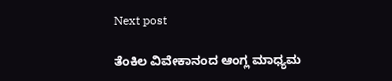Next post

ತೆಂಕಿಲ ವಿವೇಕಾನಂದ ಆಂಗ್ಲ ಮಾಧ್ಯಮ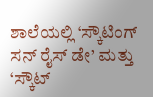ಶಾಲೆಯಲ್ಲಿ ‘ಸ್ಕೌಟಿಂಗ್ ಸನ್ ರೈಸ್ ಡೇ’ ಮತ್ತು ‘ಸ್ಕೌಟ್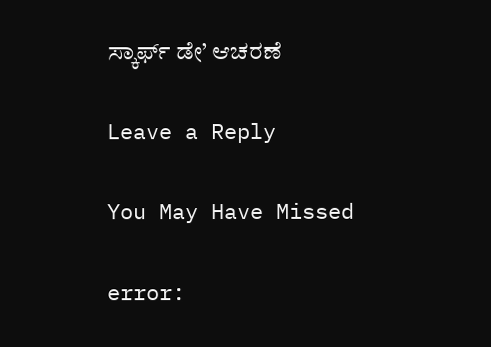ಸ್ಕಾರ್ಫ್ ಡೇ’ ಆಚರಣೆ

Leave a Reply

You May Have Missed

error: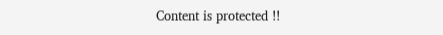Content is protected !!